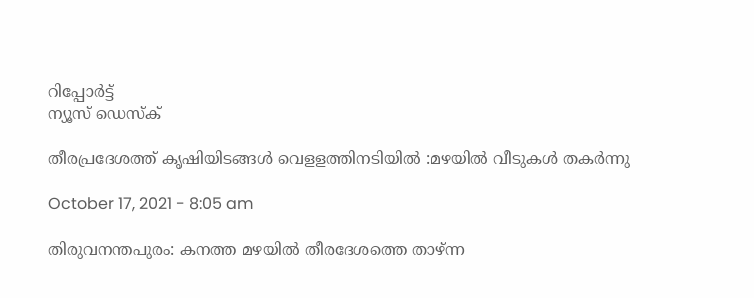റിപ്പോര്‍ട്ട്
ന്യൂസ് ഡെസ്ക്

തീരപ്രദേശത്ത് കൃഷിയിടങ്ങൾ വെളളത്തിനടിയിൽ :മഴയിൽ വീടുകൾ തകർന്നു

October 17, 2021 - 8:05 am

തിരുവനന്തപുരം: കനത്ത മഴയിൽ തീരദേശത്തെ താഴ്ന്ന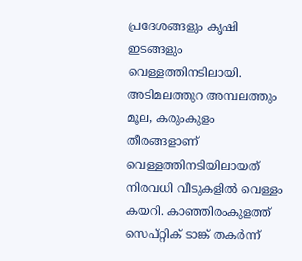പ്രദേശങ്ങളും കൃഷി ഇടങ്ങളും വെള്ളത്തിനടിലായി. അടിമലത്തുറ അമ്പലത്തും മൂല, കരുംകുളം തീരങ്ങളാണ് വെള്ളത്തിനടിയിലായത് നിരവധി വീടുകളിൽ വെള്ളം കയറി. കാഞ്ഞിരംകുളത്ത് സെപ്റ്റിക് ടാങ്ക് തകർന്ന്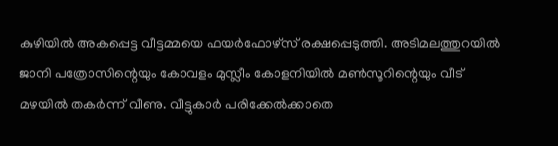കുഴിയിൽ അകപ്പെട്ട വീട്ടമ്മയെ ഫയർഫോഴ്സ് രക്ഷപ്പെടുത്തി. അടിമലത്തുറയിൽ ജാനി പത്രോസിന്റെയും കോവളം മുസ്ലീം കോളനിയിൽ മൺസൂറിന്റെയും വീട് മഴയിൽ തകർന്ന് വീണു. വീട്ടുകാർ പരിക്കേൽക്കാതെ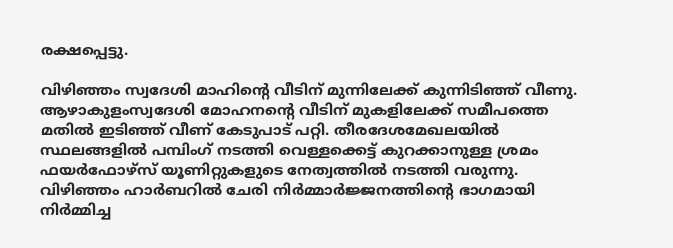രക്ഷപ്പെട്ടു.

വിഴിഞ്ഞം സ്വദേശി മാഹിന്റെ വീടിന് മുന്നിലേക്ക് കുന്നിടിഞ്ഞ് വീണു. ആഴാകുളംസ്വദേശി മോഹനന്റെ വീടിന് മുകളിലേക്ക് സമീപത്തെ മതിൽ ഇടിഞ്ഞ് വീണ് കേടുപാട് പറ്റി. തീരദേശമേഖലയിൽ സ്ഥലങ്ങളിൽ പമ്പിംഗ് നടത്തി വെള്ളക്കെട്ട് കുറക്കാനുള്ള ശ്രമം ഫയർഫോഴ്സ് യൂണിറ്റുകളുടെ നേത്വത്തിൽ നടത്തി വരുന്നു. വിഴിഞ്ഞം ഹാർബറിൽ ചേരി നിർമ്മാർജ്ജനത്തിന്റെ ഭാഗമായി നിർമ്മിച്ച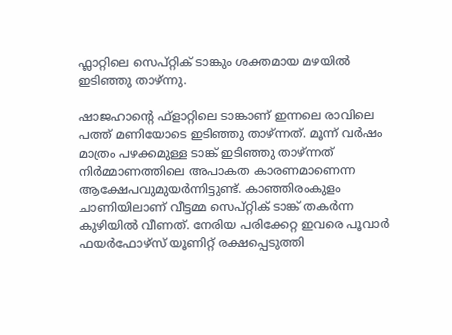ഫ്ലാറ്റിലെ സെപ്റ്റിക് ടാങ്കും ശക്തമായ മഴയിൽ ഇടിഞ്ഞു താഴ്ന്നു.

ഷാജഹാന്റെ ഫ്ളാറ്റിലെ ടാങ്കാണ് ഇന്നലെ രാവിലെ പത്ത് മണിയോടെ ഇടിഞ്ഞു താഴ്ന്നത്. മൂന്ന് വർഷം മാത്രം പഴക്കമുള്ള ടാങ്ക് ഇടിഞ്ഞു താഴ്ന്നത് നിർമ്മാണത്തിലെ അപാകത കാരണമാണെന്ന ആക്ഷേപവുമുയർന്നിട്ടുണ്ട്. കാഞ്ഞിരംകുളം ചാണിയിലാണ് വീട്ടമ്മ സെപ്റ്റിക് ടാങ്ക് തകർന്ന കുഴിയിൽ വീണത്. നേരിയ പരിക്കേറ്റ ഇവരെ പൂവാർ ഫയർഫോഴ്സ് യൂണിറ്റ് രക്ഷപ്പെടുത്തി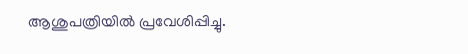ആശുപത്രിയിൽ പ്രവേശിപ്പിച്ചു.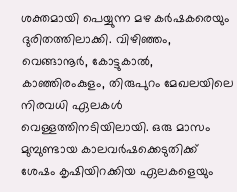ശക്തമായി പെയ്യുന്ന മഴ കർഷകരെയും ദുരിതത്തിലാക്കി. വിഴിഞ്ഞം, വെങ്ങാനൂർ, കോട്ടുകാൽ, കാഞ്ഞിരംകുളം, തിരുപുറം മേഖലയിലെ നിരവധി ഏലകൾ വെള്ളത്തിനടിയിലായി. ഒരു മാസം മുമ്പുണ്ടായ കാലവർഷക്കെടുതിക്ക് ശേഷം കൃഷിയിറക്കിയ ഏലകളെയും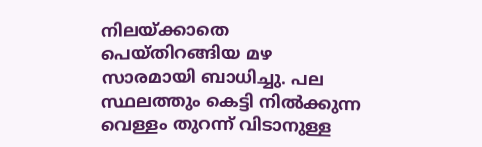നിലയ്ക്കാതെ പെയ്തിറങ്ങിയ മഴ സാരമായി ബാധിച്ചു. പല സ്ഥലത്തും കെട്ടി നിൽക്കുന്ന വെള്ളം തുറന്ന് വിടാനുള്ള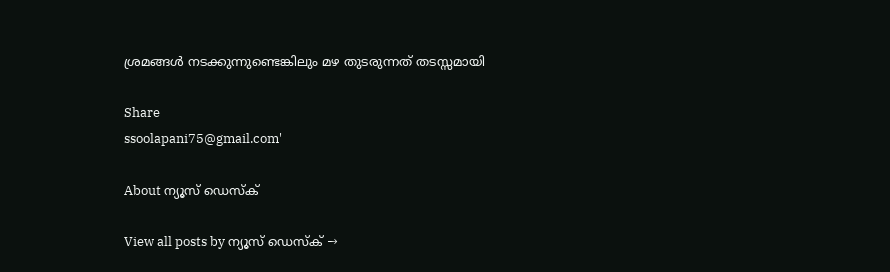ശ്രമങ്ങൾ നടക്കുന്നുണ്ടെങ്കിലും മഴ തുടരുന്നത് തടസ്സമായി

Share
ssoolapani75@gmail.com'

About ന്യൂസ് ഡെസ്ക്

View all posts by ന്യൂസ് ഡെസ്ക് →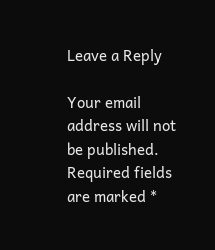Leave a Reply

Your email address will not be published. Required fields are marked *